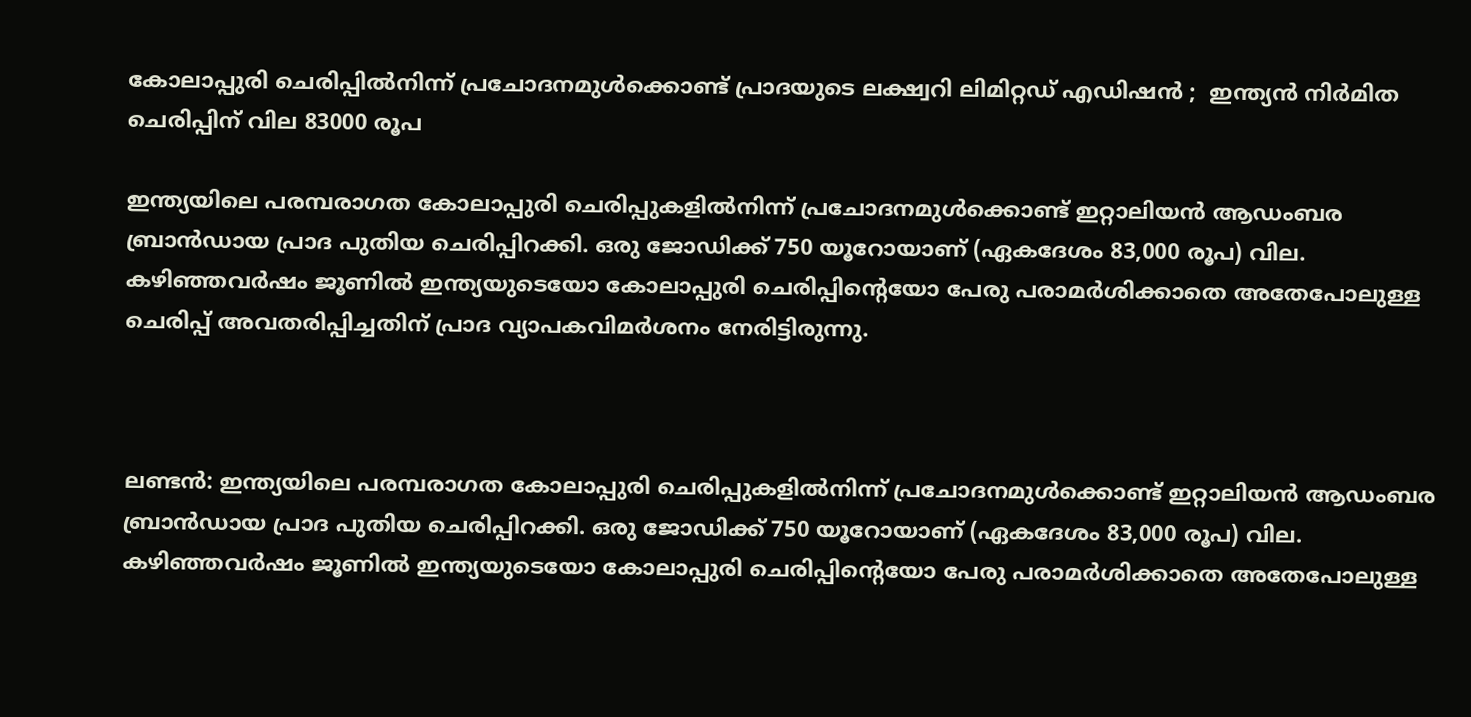കോലാപ്പുരി ചെരിപ്പിൽനിന്ന് പ്രചോദനമുൾക്കൊണ്ട് പ്രാദയുടെ ലക്ഷ്വറി ലിമിറ്റഡ് എഡിഷൻ ;  ഇന്ത്യന്‍ നിര്‍മിത ചെരിപ്പിന് വില 83000 രൂപ

ഇന്ത്യയിലെ പരമ്പരാഗത കോലാപ്പുരി ചെരിപ്പുകളിൽനിന്ന് പ്രചോദനമുൾക്കൊണ്ട് ഇറ്റാലിയൻ ആഡംബര ബ്രാൻഡായ പ്രാദ പുതിയ ചെരിപ്പിറക്കി. ഒരു ജോഡിക്ക് 750 യൂറോയാണ് (ഏകദേശം 83,000 രൂപ) വില.  കഴിഞ്ഞവർഷം ജൂണിൽ ഇന്ത്യയുടെയോ കോലാപ്പുരി ചെരിപ്പിന്റെയോ പേരു പരാമർശിക്കാതെ അതേപോലുള്ള ചെരിപ്പ് അവതരിപ്പിച്ചതിന് പ്രാദ വ്യാപകവിമർശനം നേരിട്ടിരുന്നു.



ലണ്ടൻ: ഇന്ത്യയിലെ പരമ്പരാഗത കോലാപ്പുരി ചെരിപ്പുകളിൽനിന്ന് പ്രചോദനമുൾക്കൊണ്ട് ഇറ്റാലിയൻ ആഡംബര ബ്രാൻഡായ പ്രാദ പുതിയ ചെരിപ്പിറക്കി. ഒരു ജോഡിക്ക് 750 യൂറോയാണ് (ഏകദേശം 83,000 രൂപ) വില.  കഴിഞ്ഞവർഷം ജൂണിൽ ഇന്ത്യയുടെയോ കോലാപ്പുരി ചെരിപ്പിന്റെയോ പേരു പരാമർശിക്കാതെ അതേപോലുള്ള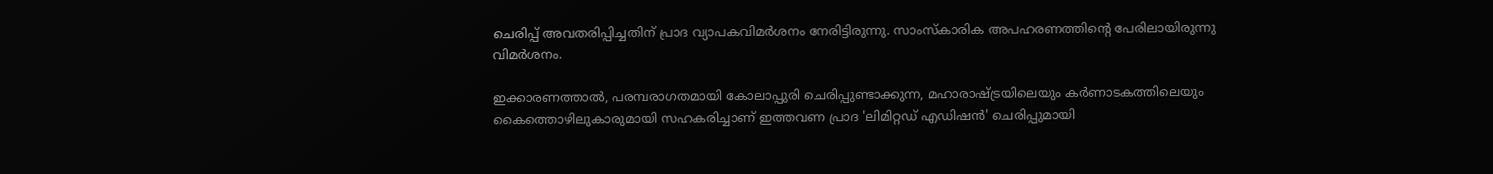ചെരിപ്പ് അവതരിപ്പിച്ചതിന് പ്രാദ വ്യാപകവിമർശനം നേരിട്ടിരുന്നു. സാംസ്‌കാരിക അപഹരണത്തിന്റെ പേരിലായിരുന്നു വിമർശനം.

ഇക്കാരണത്താൽ, പരമ്പരാഗതമായി കോലാപ്പുരി ചെരിപ്പുണ്ടാക്കുന്ന, മഹാരാഷ്ട്രയിലെയും കർണാടകത്തിലെയും കൈത്തൊഴിലുകാരുമായി സഹകരിച്ചാണ് ഇത്തവണ പ്രാദ 'ലിമിറ്റഡ് എഡിഷൻ' ചെരിപ്പുമായി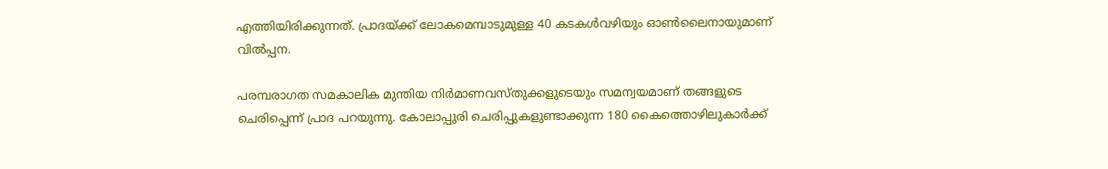എത്തിയിരിക്കുന്നത്. പ്രാദയ്ക്ക് ലോകമെമ്പാടുമുള്ള 40 കടകൾവഴിയും ഓൺലൈനായുമാണ് വിൽപ്പന.

പരമ്പരാഗത സമകാലിക മുന്തിയ നിർമാണവസ്തുക്കളുടെയും സമന്വയമാണ് തങ്ങളുടെ ചെരിപ്പെന്ന് പ്രാദ പറയുന്നു. കോലാപ്പുരി ചെരിപ്പുകളുണ്ടാക്കുന്ന 180 കൈത്തൊഴിലുകാർക്ക്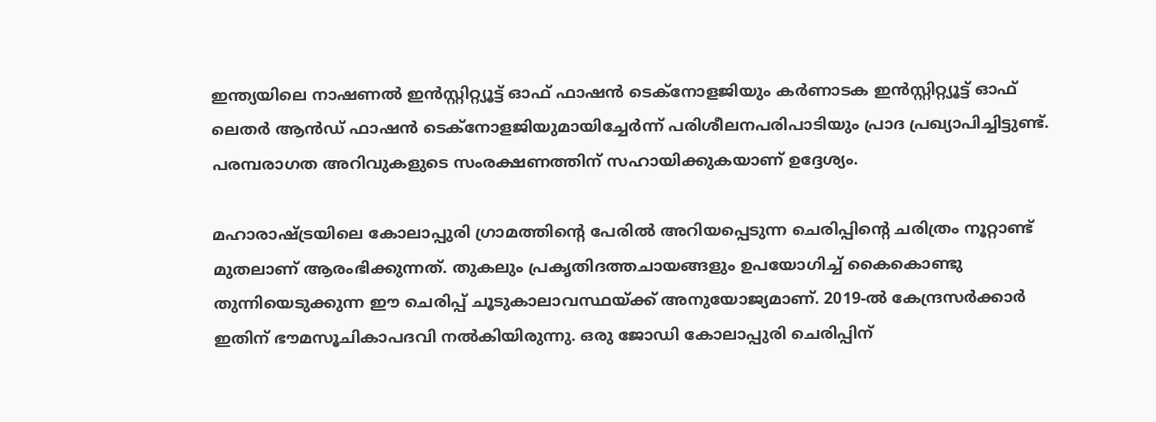ഇന്ത്യയിലെ നാഷണൽ ഇൻസ്റ്റിറ്റ്യൂട്ട് ഓഫ് ഫാഷൻ ടെക്‌നോളജിയും കർണാടക ഇൻസ്റ്റിറ്റ്യൂട്ട് ഓഫ് ലെതർ ആൻഡ് ഫാഷൻ ടെക്‌നോളജിയുമായിച്ചേർന്ന് പരിശീലനപരിപാടിയും പ്രാദ പ്രഖ്യാപിച്ചിട്ടുണ്ട്. പരമ്പരാഗത അറിവുകളുടെ സംരക്ഷണത്തിന് സഹായിക്കുകയാണ് ഉദ്ദേശ്യം.

മഹാരാഷ്ട്രയിലെ കോലാപ്പുരി ഗ്രാമത്തിന്റെ പേരിൽ അറിയപ്പെടുന്ന ചെരിപ്പിന്റെ ചരിത്രം നൂറ്റാണ്ട് മുതലാണ് ആരംഭിക്കുന്നത്. തുകലും പ്രകൃതിദത്തചായങ്ങളും ഉപയോഗിച്ച് കൈകൊണ്ടു തുന്നിയെടുക്കുന്ന ഈ ചെരിപ്പ് ചൂടുകാലാവസ്ഥയ്ക്ക് അനുയോജ്യമാണ്. 2019-ൽ കേന്ദ്രസർക്കാർ ഇതിന് ഭൗമസൂചികാപദവി നൽകിയിരുന്നു. ഒരു ജോഡി കോലാപ്പുരി ചെരിപ്പിന്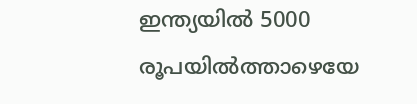ഇന്ത്യയിൽ 5000 രൂപയിൽത്താഴെയേ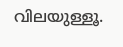വിലയുള്ളൂ.